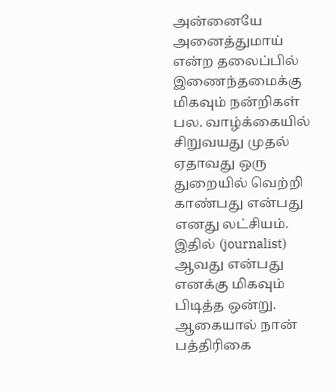அன்னையே அனைத்துமாய் என்ற தலைப்பில் இணைந்தமைக்கு மிகவும் நன்றிகள் பல. வாழ்க்கையில் சிறுவயது முதல் ஏதாவது ஒரு துறையில் வெற்றி காண்பது என்பது எனது லட்சியம். இதில் (journalist) ஆவது என்பது எனக்கு மிகவும் பிடித்த ஒன்று. ஆகையால் நான் பத்திரிகை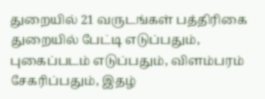துறையில் 21 வருடங்கள் பத்திரிகை துறையில் பேட்டி எடுப்பதும், புகைப்படம் எடுப்பதும், விளம்பரம் சேகரிப்பதும், இதழ்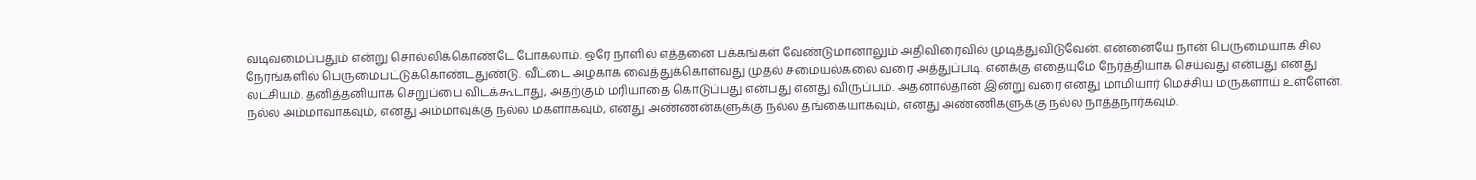வடிவமைப்பதும் என்று சொல்லிக்கொண்டே போகலாம். ஒரே நாளில் எத்தனை பக்கங்கள் வேண்டுமானாலும் அதிவிரைவில் முடித்துவிடுவேன். என்னையே நான் பெருமையாக சில நேரங்களில் பெருமைபட்டுக்கொண்டதுண்டு. வீட்டை அழகாக வைத்துக்கொள்வது முதல் சமையல்கலை வரை அத்துப்படி. எனக்கு எதையுமே நேர்த்தியாக செய்வது என்பது எனது லட்சியம். தனித்தனியாக செறுப்பை விடக்கூடாது, அதற்கும் மரியாதை கொடுப்பது என்பது எனது விருப்பம். அதனால்தான் இன்று வரை எனது மாமியார் மெச்சிய மருகளாய் உள்ளேன். நல்ல அம்மாவாகவும், எனது அம்மாவுக்கு நல்ல மகளாகவும், எனது அண்ணன்களுக்கு நல்ல தங்கையாகவும், எனது அண்ணிகளுக்கு நல்ல நாத்தநார்கவும்.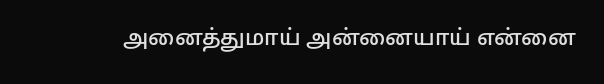அனைத்துமாய் அன்னையாய் என்னை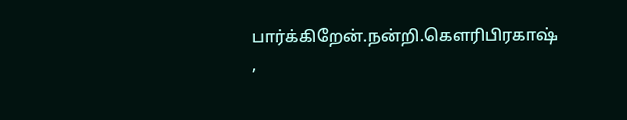பார்க்கிறேன்.நன்றி.கௌரிபிரகாஷ் ,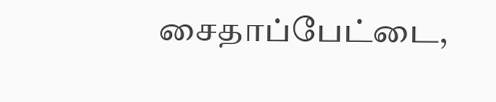சைதாப்பேட்டை,